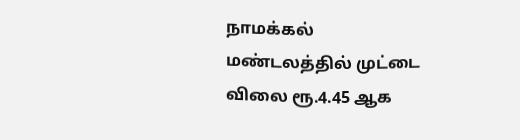நாமக்கல் மண்டலத்தில் முட்டை விலை ரூ.4.45 ஆக‌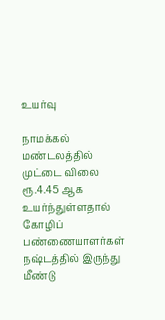உயர்வு

நாமக்கல் மண்டலத்தில் முட்டை விலை ரூ.4.45 ஆக‌ உயர்ந்துள்ளதால் கோழிப் பண்ணையாளர்கள் நஷ்டத்தில் இருந்து மீண்டு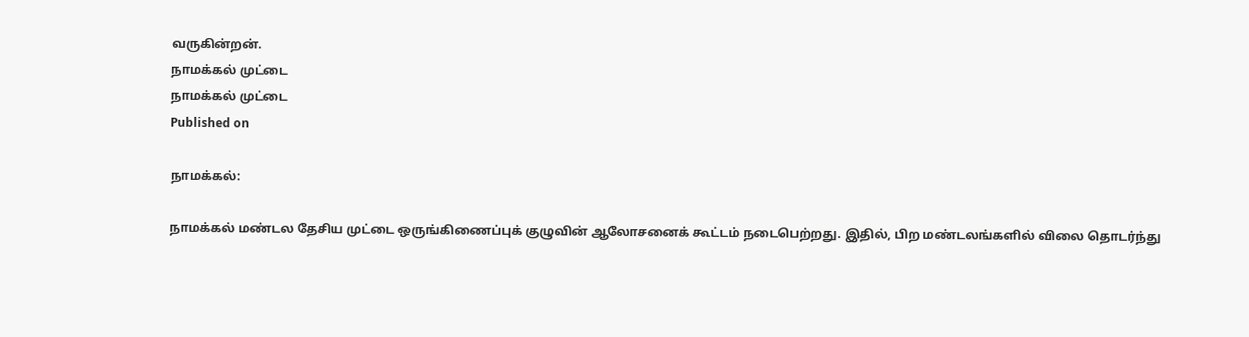வருகின்றன்.
நாமக்கல் முட்டை
நாமக்கல் முட்டை
Published on

நாமக்கல்:

நாமக்கல் மண்டல தேசிய முட்டை ஒருங்கிணைப்புக் குழுவின் ஆலோசனைக் கூட்டம் நடைபெற்றது. இதில், பிற மண்டலங்களில் விலை தொடர்ந்து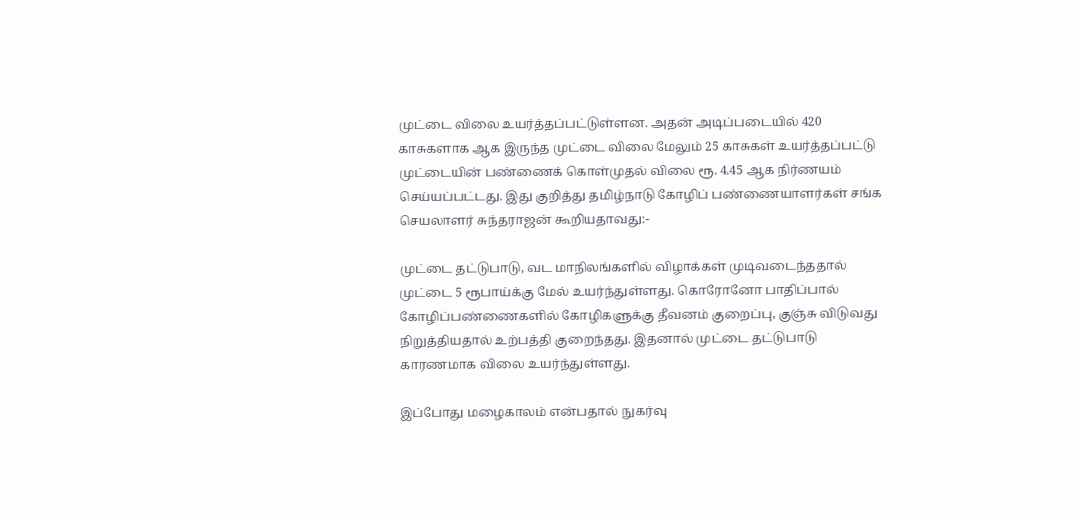முட்டை விலை உயர்த்தப்பட்டுள்ளன. அதன் அடிப்படையில் 420 காசுகளாக ஆக இருந்த முட்டை விலை மேலும் 25 காசுகள் உயர்த்தப்பட்டு முட்டையின் பண்ணைக் கொள்முதல் விலை ரூ. 4.45 ஆக நிர்ணயம் செய்யப்பட்டது. இது குறித்து தமிழ்நாடு கோழிப் பண்ணையாளர்கள் சங்க செயலாளர் சுந்தராஜன் கூறியதாவது:-

முட்டை தட்டுபாடு, வட மாநிலங்களில் விழாக்கள் முடிவடைந்ததால் முட்டை 5 ரூபாய்க்கு மேல் உயர்ந்துள்ளது. கொரோனோ பாதிப்பால் கோழிப்பண்ணைகளில் கோழிகளுக்கு தீவனம் குறைப்பு, குஞ்சு விடுவது நிறுத்தியதால் உற்பத்தி குறைந்தது. இதனால் முட்டை தட்டுபாடு காரணமாக விலை உயர்ந்துள்ளது.

இப்போது மழைகாலம் என்பதால் நுகர்வு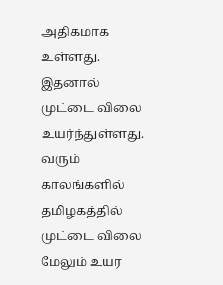அதிகமாக உள்ளது. இதனால் முட்டை விலை உயர்ந்துள்ளது. வரும் காலங்களில் தமிழகத்தில் முட்டை விலை மேலும் உயர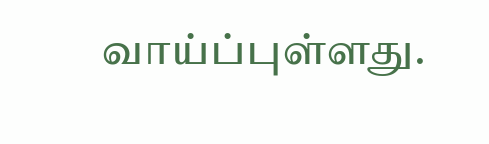வாய்ப்புள்ளது.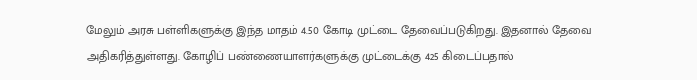மேலும் அரசு பள்ளிகளுக்கு இந்த மாதம் 4.50 கோடி முட்டை தேவைப்படுகிறது. இதனால் தேவை அதிகரித்துள்ளது. கோழிப் பண்ணையாளர்களுக்கு முட்டைக்கு 425 கிடைப்பதால்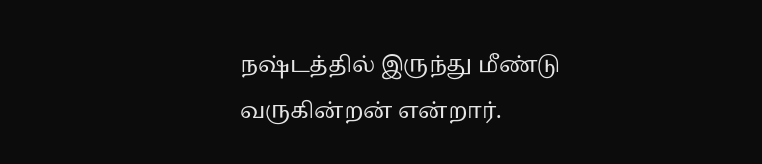நஷ்டத்தில் இருந்து மீண்டு வருகின்றன் என்றார்.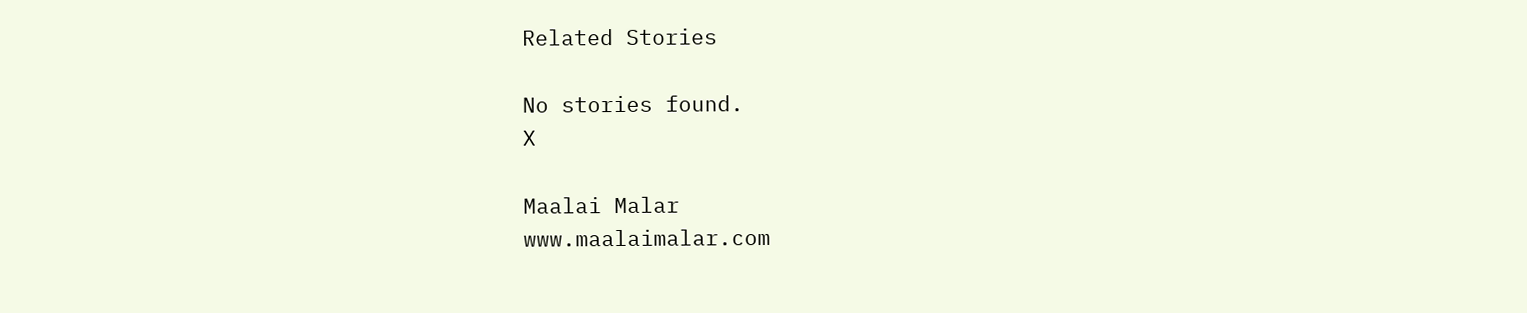Related Stories

No stories found.
X

Maalai Malar
www.maalaimalar.com